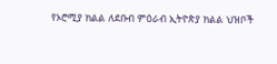የኦሮሚያ ክልል ለደቡብ ምዕራብ ኢትዮጵያ ክልል ህዝቦች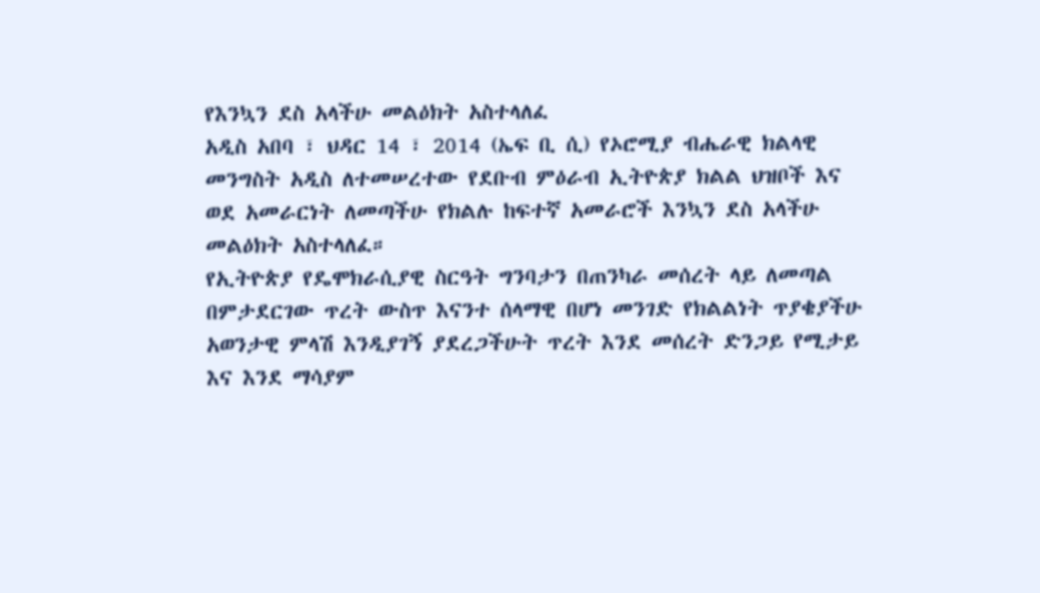የእንኳን ደስ አላችሁ መልዕክት አስተላለፈ
አዲስ አበባ ፣ ህዳር 14 ፣ 2014 (ኤፍ ቢ ሲ) የኦሮሚያ ብሔራዊ ክልላዊ መንግስት አዲስ ለተመሠረተው የደቡብ ምዕራብ ኢትዮጵያ ክልል ህዝቦች እና ወደ አመራርነት ለመጣችሁ የክልሉ ከፍተኛ አመራሮች እንኳን ደስ አላችሁ መልዕክት አስተላለፈ።
የኢትዮጵያ የዴሞክራሲያዊ ስርዓት ግንባታን በጠንካራ መሰረት ላይ ለመጣል በምታደርገው ጥረት ውስጥ እናንተ ሰላማዊ በሆነ መንገድ የክልልነት ጥያቄያችሁ አወንታዊ ምላሽ እንዲያገኝ ያደረጋችሁት ጥረት እንደ መሰረት ድንጋይ የሚታይ እና እንደ ማሳያም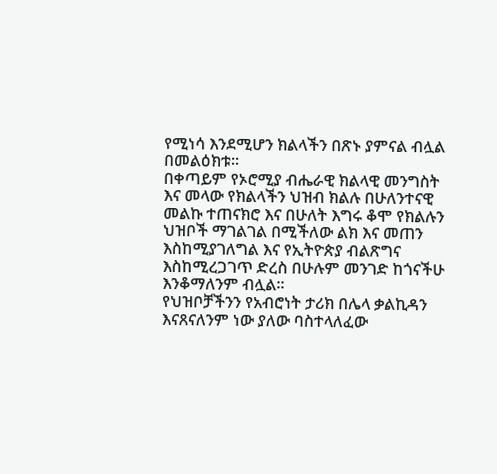የሚነሳ እንደሚሆን ክልላችን በጽኑ ያምናል ብሏል በመልዕክቱ፡፡
በቀጣይም የኦሮሚያ ብሔራዊ ክልላዊ መንግስት እና መላው የክልላችን ህዝብ ክልሉ በሁለንተናዊ መልኩ ተጠናክሮ እና በሁለት እግሩ ቆሞ የክልሉን ህዝቦች ማገልገል በሚችለው ልክ እና መጠን እስከሚያገለግል እና የኢትዮጵያ ብልጽግና እስከሚረጋገጥ ድረስ በሁሉም መንገድ ከጎናችሁ እንቆማለንም ብሏል።
የህዝቦቻችንን የአብሮነት ታሪክ በሌላ ቃልኪዳን እናጸናለንም ነው ያለው ባስተላለፈው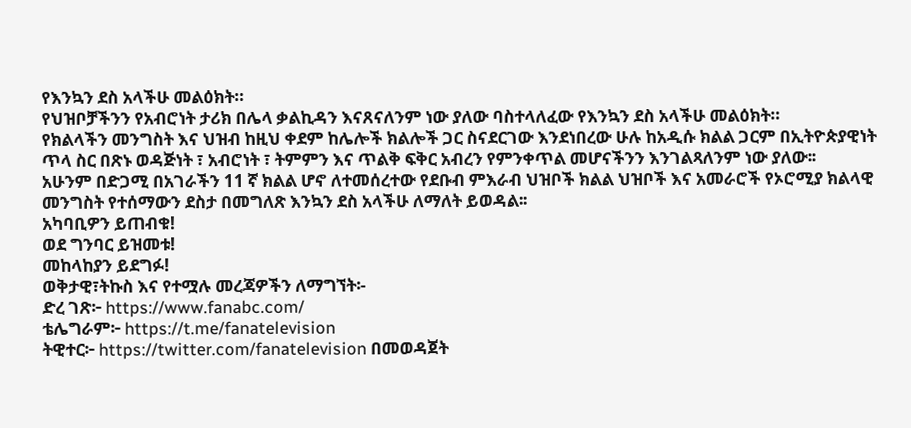የእንኳን ደስ አላችሁ መልዕክት።
የህዝቦቻችንን የአብሮነት ታሪክ በሌላ ቃልኪዳን እናጸናለንም ነው ያለው ባስተላለፈው የእንኳን ደስ አላችሁ መልዕክት።
የክልላችን መንግስት እና ህዝብ ከዚህ ቀደም ከሌሎች ክልሎች ጋር ስናደርገው እንደነበረው ሁሉ ከአዲሱ ክልል ጋርም በኢትዮጵያዊነት ጥላ ስር በጽኑ ወዳጅነት ፣ አብሮነት ፣ ትምምን እና ጥልቅ ፍቅር አብረን የምንቀጥል መሆናችንን እንገልጻለንም ነው ያለው፡፡
አሁንም በድጋሚ በአገራችን 11 ኛ ክልል ሆኖ ለተመሰረተው የደቡብ ምእራብ ህዝቦች ክልል ህዝቦች እና አመራሮች የኦሮሚያ ክልላዊ መንግስት የተሰማውን ደስታ በመግለጽ እንኳን ደስ አላችሁ ለማለት ይወዳል፡፡
አካባቢዎን ይጠብቁ!
ወደ ግንባር ይዝመቱ!
መከላከያን ይደግፉ!
ወቅታዊ፣ትኩስ እና የተሟሉ መረጃዎችን ለማግኘት፡-
ድረ ገጽ፦ https://www.fanabc.com/
ቴሌግራም፦ https://t.me/fanatelevision
ትዊተር፦ https://twitter.com/fanatelevision በመወዳጀት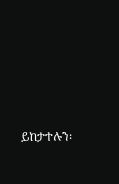ይከታተሉን፡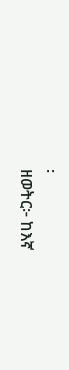፡
ዘወትር፦ ከእኛ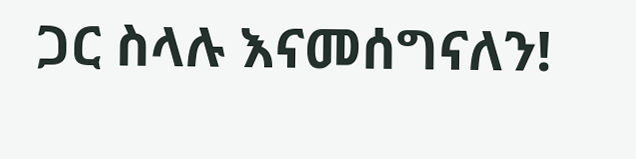ጋር ስላሉ እናመሰግናለን!